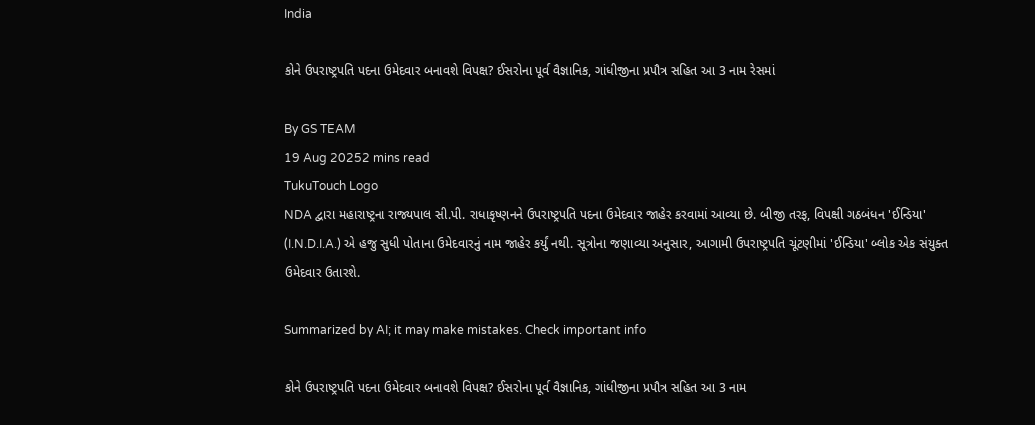India

કોને ઉપરાષ્ટ્રપતિ પદના ઉમેદવાર બનાવશે વિપક્ષ? ઈસરોના પૂર્વ વૈજ્ઞાનિક, ગાંધીજીના પ્રપૌત્ર સહિત આ 3 નામ રેસમાં

By GS TEAM
19 Aug 20252 mins read
TukuTouch Logo
NDA દ્વારા મહારાષ્ટ્રના રાજ્યપાલ સી.પી. રાધાકૃષ્ણનને ઉપરાષ્ટ્રપતિ પદના ઉમેદવાર જાહેર કરવામાં આવ્યા છે. બીજી તરફ, વિપક્ષી ગઠબંધન 'ઈન્ડિયા' (I.N.D.I.A.) એ હજુ સુધી પોતાના ઉમેદવારનું નામ જાહેર કર્યું નથી. સૂત્રોના જણાવ્યા અનુસાર, આગામી ઉપરાષ્ટ્રપતિ ચૂંટણીમાં 'ઈન્ડિયા' બ્લોક એક સંયુક્ત ઉમેદવાર ઉતારશે.

Summarized by AI; it may make mistakes. Check important info

કોને ઉપરાષ્ટ્રપતિ પદના ઉમેદવાર બનાવશે વિપક્ષ? ઈસરોના પૂર્વ વૈજ્ઞાનિક, ગાંધીજીના પ્રપૌત્ર સહિત આ 3 નામ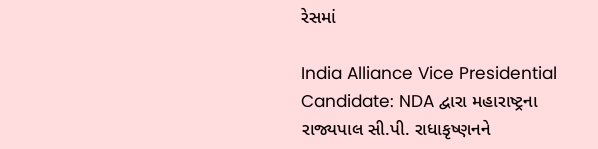રેસમાં

India Alliance Vice Presidential Candidate: NDA દ્વારા મહારાષ્ટ્રના રાજ્યપાલ સી.પી. રાધાકૃષ્ણનને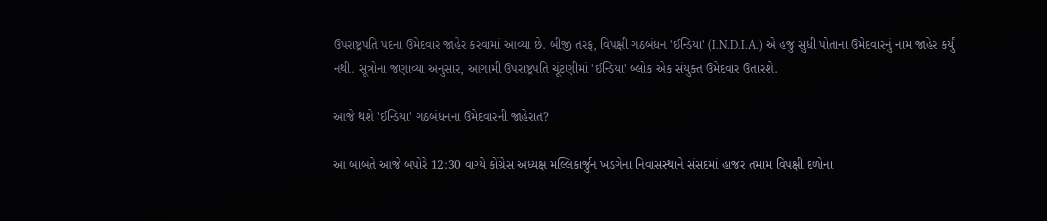ઉપરાષ્ટ્રપતિ પદના ઉમેદવાર જાહેર કરવામાં આવ્યા છે. બીજી તરફ, વિપક્ષી ગઠબંધન 'ઈન્ડિયા' (I.N.D.I.A.) એ હજુ સુધી પોતાના ઉમેદવારનું નામ જાહેર કર્યું નથી. સૂત્રોના જણાવ્યા અનુસાર, આગામી ઉપરાષ્ટ્રપતિ ચૂંટણીમાં 'ઈન્ડિયા' બ્લોક એક સંયુક્ત ઉમેદવાર ઉતારશે.

આજે થશે 'ઈન્ડિયા' ગઠબંધનના ઉમેદવારની જાહેરાત?

આ બાબતે આજે બપોરે 12:30 વાગ્યે કોંગ્રેસ અધ્યક્ષ મલ્લિકાર્જુન ખડગેના નિવાસસ્થાને સંસદમાં હાજર તમામ વિપક્ષી દળોના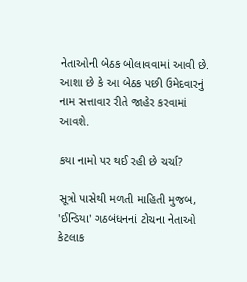નેતાઓની બેઠક બોલાવવામાં આવી છે. આશા છે કે આ બેઠક પછી ઉમેદવારનું નામ સત્તાવાર રીતે જાહેર કરવામાં આવશે.

કયા નામો પર થઈ રહી છે ચર્ચા?

સૂત્રો પાસેથી મળતી માહિતી મુજબ, 'ઈન્ડિયા' ગઠબંધનનાં ટોચના નેતાઓ કેટલાક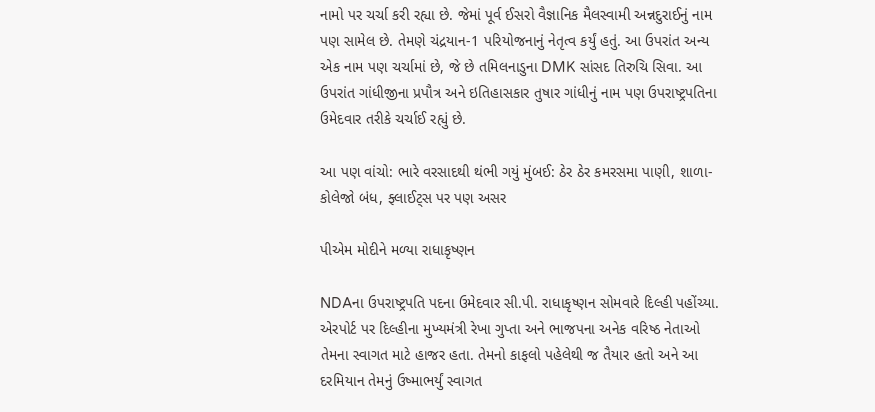નામો પર ચર્ચા કરી રહ્યા છે. જેમાં પૂર્વ ઈસરો વૈજ્ઞાનિક મૈલસ્વામી અન્નદુરાઈનું નામ પણ સામેલ છે. તેમણે ચંદ્રયાન-1 પરિયોજનાનું નેતૃત્વ કર્યું હતું. આ ઉપરાંત અન્ય એક નામ પણ ચર્ચામાં છે, જે છે તમિલનાડુના DMK સાંસદ તિરુચિ સિવા. આ ઉપરાંત ગાંધીજીના પ્રપૌત્ર અને ઇતિહાસકાર તુષાર ગાંધીનું નામ પણ ઉપરાષ્ટ્રપતિના ઉમેદવાર તરીકે ચર્ચાઈ રહ્યું છે.

આ પણ વાંચો: ભારે વરસાદથી થંભી ગયું મુંબઈ: ઠેર ઠેર કમરસમા પાણી, શાળા-કોલેજો બંધ, ફ્લાઈટ્સ પર પણ અસર

પીએમ મોદીને મળ્યા રાધાકૃષ્ણન

NDAના ઉપરાષ્ટ્રપતિ પદના ઉમેદવાર સી.પી. રાધાકૃષ્ણન સોમવારે દિલ્હી પહોંચ્યા. એરપોર્ટ પર દિલ્હીના મુખ્યમંત્રી રેખા ગુપ્તા અને ભાજપના અનેક વરિષ્ઠ નેતાઓ તેમના સ્વાગત માટે હાજર હતા. તેમનો કાફલો પહેલેથી જ તૈયાર હતો અને આ દરમિયાન તેમનું ઉષ્માભર્યું સ્વાગત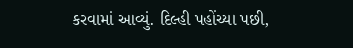કરવામાં આવ્યું. દિલ્હી પહોંચ્યા પછી,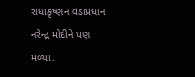રાધાકૃષ્ણન વડાપ્રધાન નરેન્દ્ર મોદીને પણ મળ્યા.